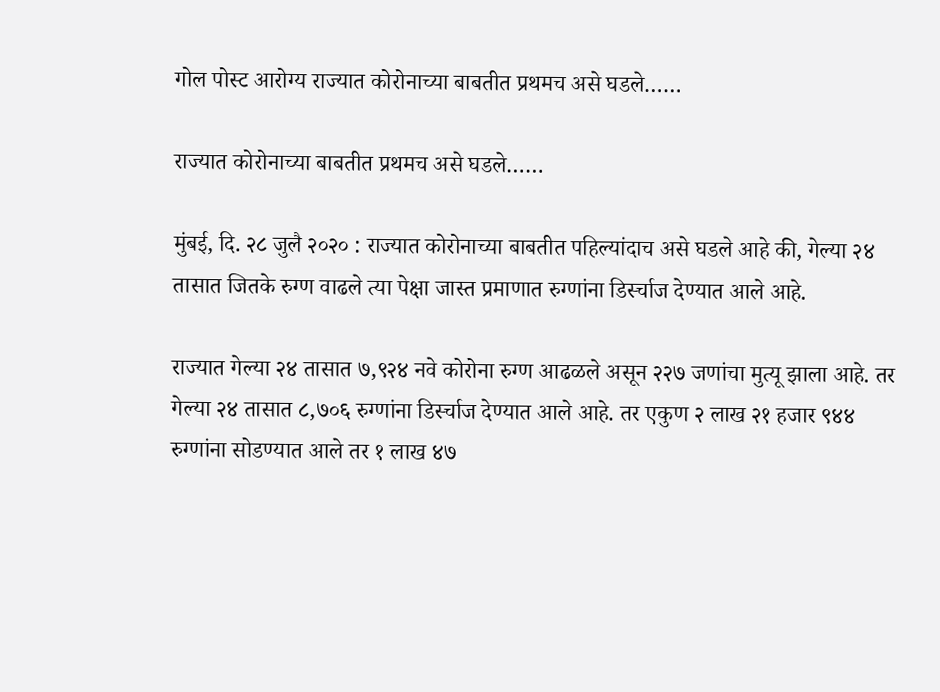गोल पोस्ट आरोग्य राज्यात कोरोनाच्या बाबतीत प्रथमच असे घडले……

राज्यात कोरोनाच्या बाबतीत प्रथमच असे घडले……

मुंबई, दि. २८ जुलै २०२० : राज्यात कोरोनाच्या बाबतीत पहिल्यांदाच असे घडले आहे की, गेल्या २४ तासात जितके रुग्ण वाढले त्या पेक्षा जास्त प्रमाणात रुग्णांना डिर्स्चाज देण्यात आले आहे.

राज्यात गेल्या २४ तासात ७,९२४ नवे कोरोना रुग्ण आढळले असून २२७ जणांचा मुत्यू झाला आहे. तर गेल्या २४ तासात ८,७०६ रुग्णांना डिर्स्चाज देण्यात आले आहे. तर एकुण २ लाख २१ हजार ९४४ रुग्णांना सोडण्यात आले तर १ लाख ४७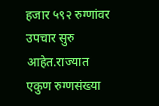हजार ५९२ रुग्णांवर उपचार सुरु आहेत.राज्यात एकुण रुग्णसंख्या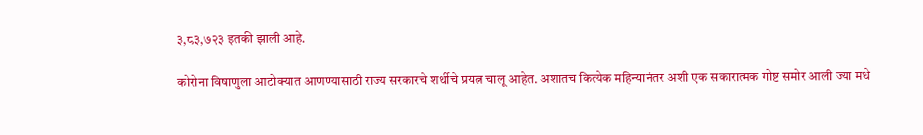३,८३,७२३ इतकी झाली आहे.

कोरोना विषाणुला आटोक्यात आणण्यासाठी राज्य सरकारचे शर्थीचे प्रयत्न चालू आहेत. अशातच कित्येक महिन्यानंतर अशी एक सकारात्मक गोष्ट समोर आली ज्या मधे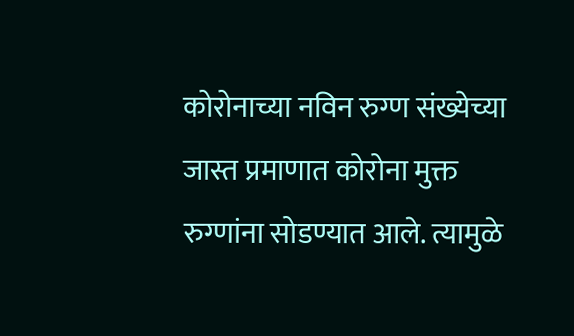कोरोनाच्या नविन रुग्ण संख्येच्या जास्त प्रमाणात कोरोना मुक्त रुग्णांना सोडण्यात आले. त्यामुळे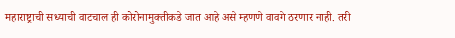महाराष्ट्राची सध्याची वाटचाल ही कोरोनामुक्तीकडे जात आहे असे म्हणणे वावगे ठरणार नाही. तरी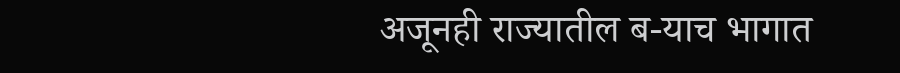अजूनही राज्यातील ब-याच भागात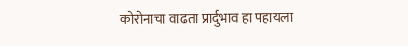कोरोनाचा वाढता प्रार्दुभाव हा पहायला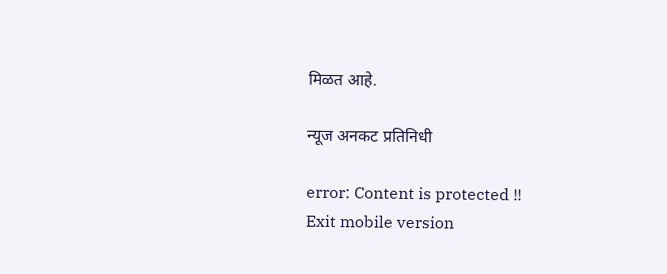मिळत आहे.

न्यूज अनकट प्रतिनिधी

error: Content is protected !!
Exit mobile version